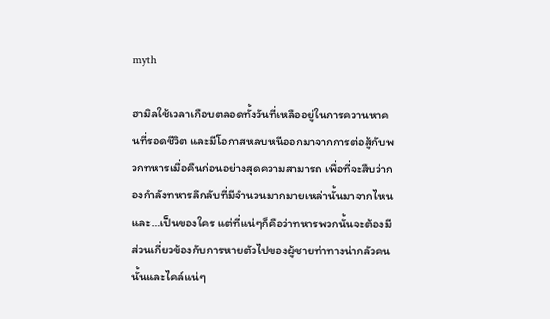myth

ฮามิลใช้เวลาเกือบตลอดทั้งวันที่เหลืออยู่ในการควานหาคนที่รอดชีวิต และมีโอกาสหลบหนีออกมาจากการต่อสู้กับพวกทหารเมื่อคืนก่อนอย่างสุดความสามารถ เพื่อที่จะสืบว่ากองกำลังทหารลึกลับที่มีจำนวนมากมายเหล่านั้นมาจากไหน และ…เป็นของใคร แต่ที่แน่ๆก็คือว่าทหารพวกนั้นจะต้องมีส่วนเกี่ยวข้องกับการหายตัวไปของผู้ชายท่าทางน่ากลัวคนนั้นและไคล์แน่ๆ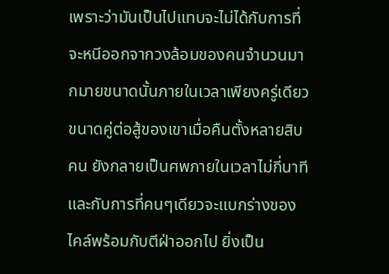เพราะว่ามันเป็นไปแทบจะไม่ได้กับการที่จะหนีออกจากวงล้อมของคนจำนวนมากมายขนาดนั้นภายในเวลาเพียงครู่เดียว ขนาดคู่ต่อสู้ของเขาเมื่อคืนตั้งหลายสิบคน ยังกลายเป็นศพภายในเวลาไม่กี่นาที และกับการที่คนๆเดียวจะแบกร่างของไคล์พร้อมกับตีฝ่าออกไป ยิ่งเป็น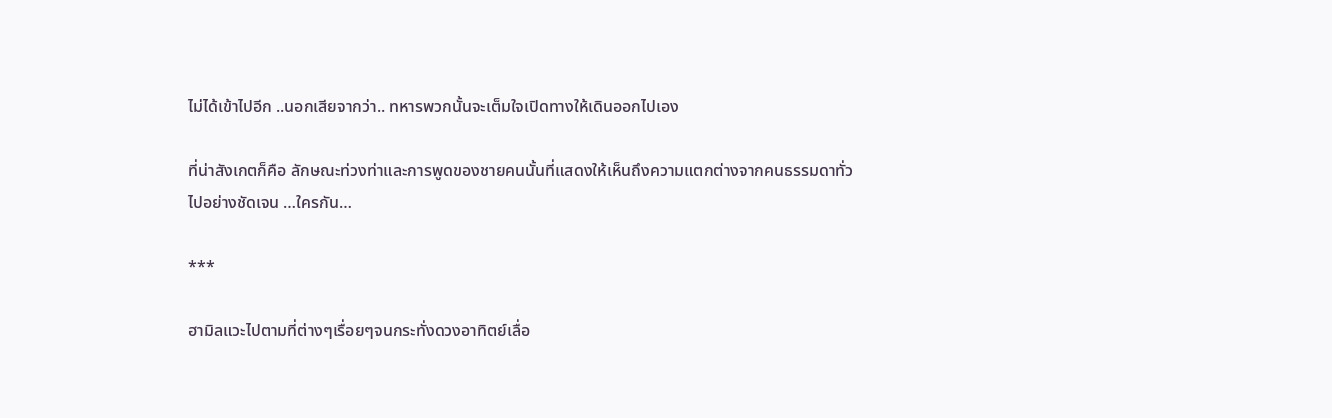ไม่ได้เข้าไปอีก ..นอกเสียจากว่า.. ทหารพวกนั้นจะเต็มใจเปิดทางให้เดินออกไปเอง

ที่น่าสังเกตก็คือ ลักษณะท่วงท่าและการพูดของชายคนนั้นที่แสดงให้เห็นถึงความแตกต่างจากคนธรรมดาทั่วไปอย่างชัดเจน …ใครกัน…

***

ฮามิลแวะไปตามที่ต่างๆเรื่อยๆจนกระทั่งดวงอาทิตย์เลื่อ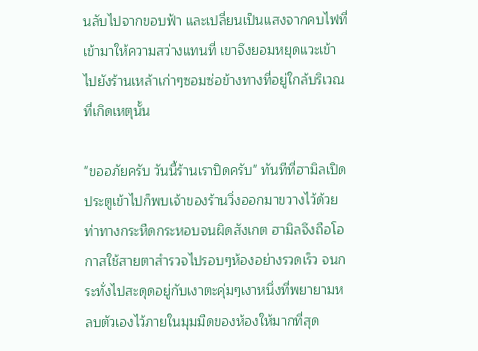นลับไปจากขอบฟ้า และเปลี่ยนเป็นแสงจากคบไฟที่เข้ามาให้ความสว่างแทนที่ เขาจึงยอมหยุดแวะเข้าไปยังร้านเหล้าเก่าๆซอมซ่อข้างทางที่อยู่ใกล้บริเวณที่เกิดเหตุนั้น

"ขออภัยครับ วันนี้ร้านเราปิดครับ" ทันทีที่ฮามิลเปิดประตูเข้าไปก็พบเจ้าของร้านวิ่งออกมาขวางไว้ด้วยท่าทางกระหืดกระหอบจนผิดสังเกต ฮามิลจึงถือโอกาสใช้สายตาสำรวจไปรอบๆห้องอย่างรวดเร็ว จนกระทั่งไปสะดุดอยู่กับเงาตะคุ่มๆเงาหนึ่งที่พยายามหลบตัวเองไว้ภายในมุมมืดของห้องให้มากที่สุด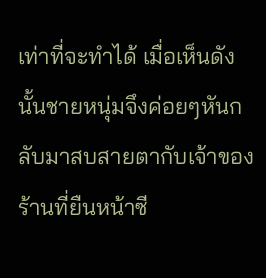เท่าที่จะทำได้ เมื่อเห็นดังนั้นชายหนุ่มจึงค่อยๆหันกลับมาสบสายตากับเจ้าของร้านที่ยืนหน้าซี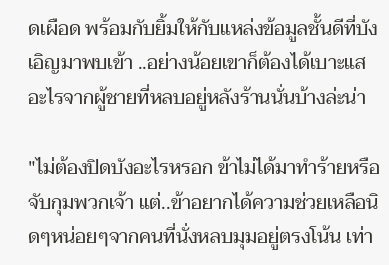ดเผือด พร้อมกับยิ้มให้กับแหล่งข้อมูลชั้นดีที่บังเอิญมาพบเข้า ..อย่างน้อยเขาก็ต้องได้เบาะแสอะไรจากผู้ชายที่หลบอยู่หลังร้านนั่นบ้างล่ะน่า

"ไม่ต้องปิดบังอะไรหรอก ข้าไม่ได้มาทำร้ายหรือจับกุมพวกเจ้า แต่..ข้าอยากได้ความช่วยเหลือนิดๆหน่อยๆจากคนที่นั่งหลบมุมอยู่ตรงโน้น เท่า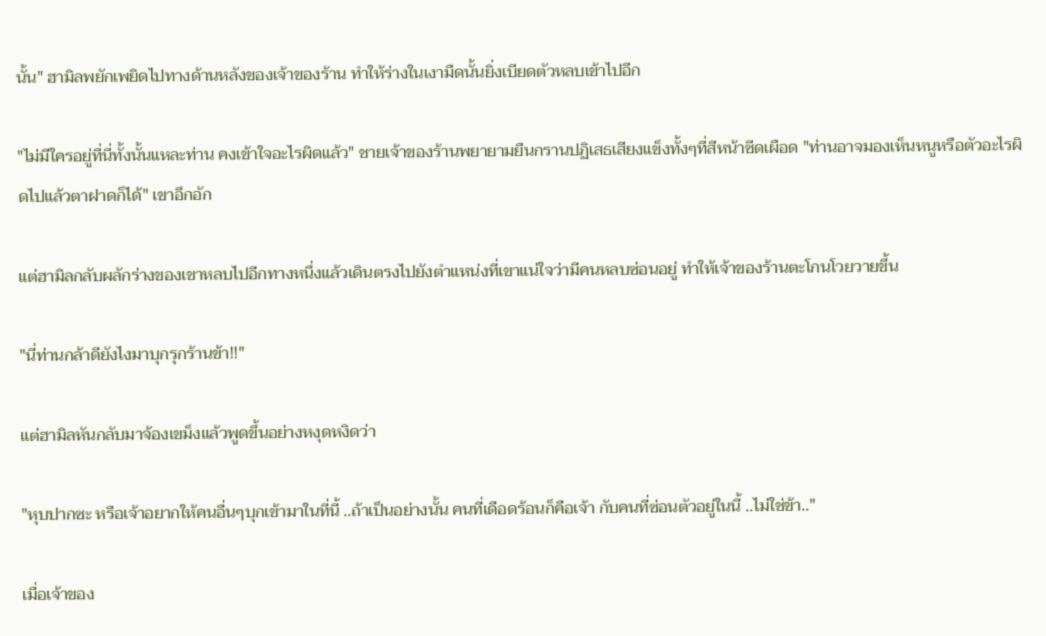นั้น" ฮามิลพยักเพยิดไปทางด้านหลังของเจ้าของร้าน ทำให้ร่างในเงามืดนั้นยิ่งเบียดตัวหลบเข้าไปอีก

"ไม่มีใครอยู่ที่นี่ทั้งนั้นแหละท่าน คงเข้าใจอะไรผิดแล้ว" ชายเจ้าของร้านพยายามยืนกรานปฏิเสธเสียงแข็งทั้งๆที่สีหน้าซีดเผือด "ท่านอาจมองเห็นหนูหรือตัวอะไรผิดไปแล้วตาฝาดก็ได้" เขาอึกอัก

แต่ฮามิลกลับผลักร่างของเขาหลบไปอีกทางหนึ่งแล้วเดินตรงไปยังตำแหน่งที่เขาแน่ใจว่ามีคนหลบซ่อนอยู่ ทำให้เจ้าของร้านตะโกนโวยวายขึ้น

"นี่ท่านกล้าดียังไงมาบุกรุกร้านข้า!!"

แต่ฮามิลหันกลับมาจ้องเขม็งแล้วพูดขึ้นอย่างหงุดหงิดว่า

"หุบปากซะ หรือเจ้าอยากให้คนอื่นๆบุกเข้ามาในที่นี้ ..ถ้าเป็นอย่างนั้น คนที่เดือดร้อนก็คือเจ้า กับคนที่ซ่อนตัวอยู่ในนี้ ..ไม่ใช่ข้า.."

เมื่อเจ้าของ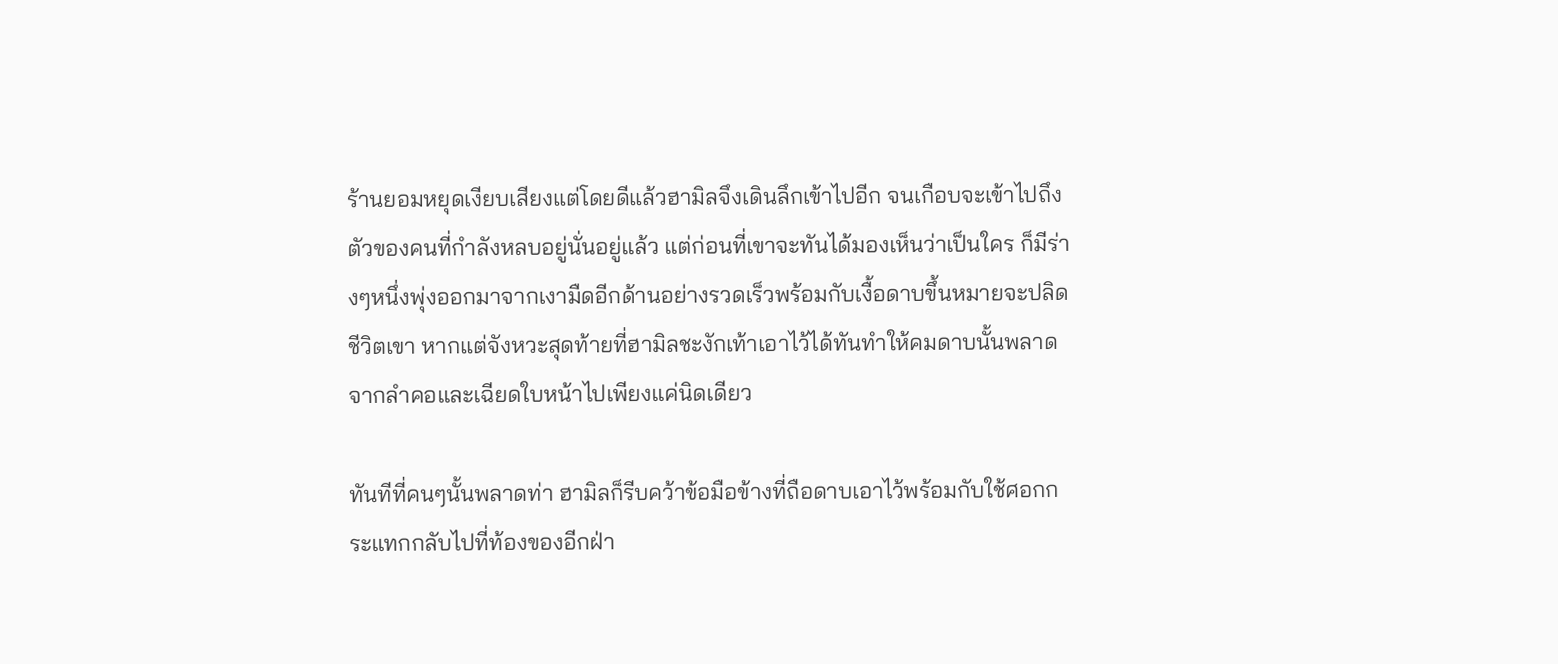ร้านยอมหยุดเงียบเสียงแต่โดยดีแล้วฮามิลจึงเดินลึกเข้าไปอีก จนเกือบจะเข้าไปถึงตัวของคนที่กำลังหลบอยู่นั่นอยู่แล้ว แต่ก่อนที่เขาจะทันได้มองเห็นว่าเป็นใคร ก็มีร่างๆหนึ่งพุ่งออกมาจากเงามืดอีกด้านอย่างรวดเร็วพร้อมกับเงื้อดาบขึ้นหมายจะปลิดชีวิตเขา หากแต่จังหวะสุดท้ายที่ฮามิลชะงักเท้าเอาไว้ได้ทันทำให้คมดาบนั้นพลาดจากลำคอและเฉียดใบหน้าไปเพียงแค่นิดเดียว

ทันทีที่คนๆนั้นพลาดท่า ฮามิลก็รีบคว้าข้อมือข้างที่ถือดาบเอาไว้พร้อมกับใช้ศอกกระแทกกลับไปที่ท้องของอีกฝ่า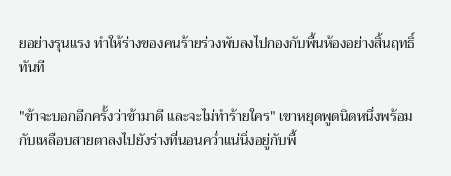ยอย่างรุนแรง ทำให้ร่างของคนร้ายร่วงพับลงไปกองกับพื้นห้องอย่างสิ้นฤทธิ์ทันที

"ข้าจะบอกอีกครั้งว่าข้ามาดี และจะไม่ทำร้ายใคร" เขาหยุดพูดนิดหนึ่งพร้อมกับเหลือบสายตาลงไปยังร่างที่นอนคว่ำแน่นิ่งอยู่กับพื้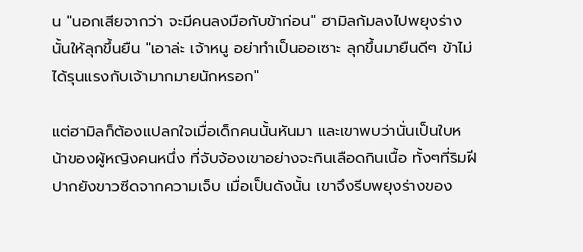น "นอกเสียจากว่า จะมีคนลงมือกับข้าก่อน" ฮามิลก้มลงไปพยุงร่างนั้นให้ลุกขึ้นยืน "เอาล่ะ เจ้าหนู อย่าทำเป็นออเซาะ ลุกขึ้นมายืนดีๆ ข้าไม่ได้รุนแรงกับเจ้ามากมายนักหรอก"

แต่ฮามิลก็ต้องแปลกใจเมื่อเด็กคนนั้นหันมา และเขาพบว่านั่นเป็นใบหน้าของผู้หญิงคนหนึ่ง ที่จับจ้องเขาอย่างจะกินเลือดกินเนื้อ ทั้งๆที่ริมฝีปากยังขาวซีดจากความเจ็บ เมื่อเป็นดังนั้น เขาจึงรีบพยุงร่างของ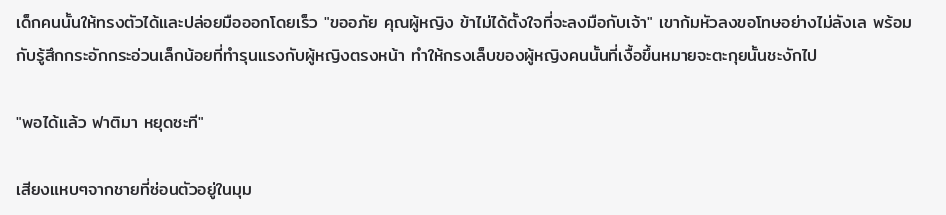เด็กคนนั้นให้ทรงตัวได้และปล่อยมือออกโดยเร็ว "ขออภัย คุณผู้หญิง ข้าไม่ได้ตั้งใจที่จะลงมือกับเจ้า" เขาก้มหัวลงขอโทษอย่างไม่ลังเล พร้อมกับรู้สึกกระอักกระอ่วนเล็กน้อยที่ทำรุนแรงกับผู้หญิงตรงหน้า ทำให้กรงเล็บของผู้หญิงคนนั้นที่เงื้อขึ้นหมายจะตะกุยนั้นชะงักไป

"พอได้แล้ว ฟาติมา หยุดซะที"

เสียงแหบๆจากชายที่ซ่อนตัวอยู่ในมุม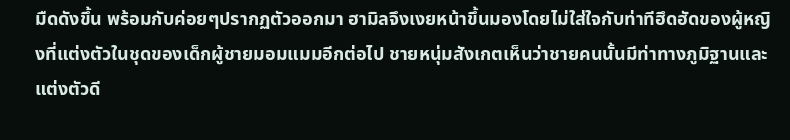มืดดังขึ้น พร้อมกับค่อยๆปรากฏตัวออกมา ฮามิลจึงเงยหน้าขึ้นมองโดยไม่ใส่ใจกับท่าทีฮึดฮัดของผู้หญิงที่แต่งตัวในชุดของเด็กผู้ชายมอมแมมอีกต่อไป ชายหนุ่มสังเกตเห็นว่าชายคนนั้นมีท่าทางภูมิฐานและแต่งตัวดี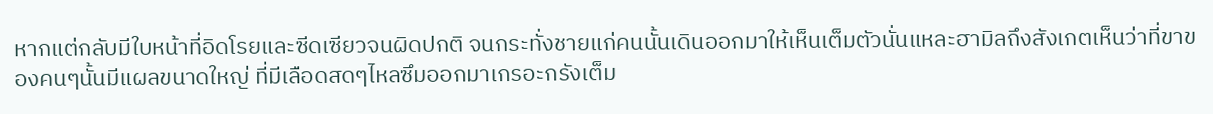หากแต่กลับมีใบหน้าที่อิดโรยและซีดเซียวจนผิดปกติ จนกระทั่งชายแก่คนนั้นเดินออกมาให้เห็นเต็มตัวนั่นแหละฮามิลถึงสังเกตเห็นว่าที่ขาของคนๆนั้นมีแผลขนาดใหญ่ ที่มีเลือดสดๆไหลซึมออกมาเกรอะกรังเต็ม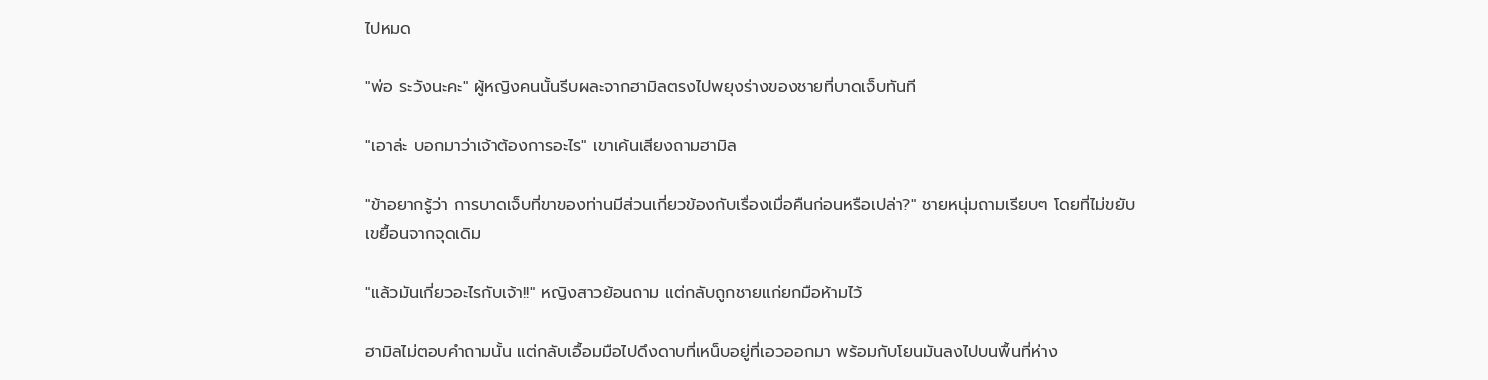ไปหมด

"พ่อ ระวังนะคะ" ผู้หญิงคนนั้นรีบผละจากฮามิลตรงไปพยุงร่างของชายที่บาดเจ็บทันที

"เอาล่ะ บอกมาว่าเจ้าต้องการอะไร" เขาเค้นเสียงถามฮามิล

"ข้าอยากรู้ว่า การบาดเจ็บที่ขาของท่านมีส่วนเกี่ยวข้องกับเรื่องเมื่อคืนก่อนหรือเปล่า?" ชายหนุ่มถามเรียบๆ โดยที่ไม่ขยับเขยื้อนจากจุดเดิม

"แล้วมันเกี่ยวอะไรกับเจ้า!!" หญิงสาวย้อนถาม แต่กลับถูกชายแก่ยกมือห้ามไว้

ฮามิลไม่ตอบคำถามนั้น แต่กลับเอื้อมมือไปดึงดาบที่เหน็บอยู่ที่เอวออกมา พร้อมกับโยนมันลงไปบนพื้นที่ห่าง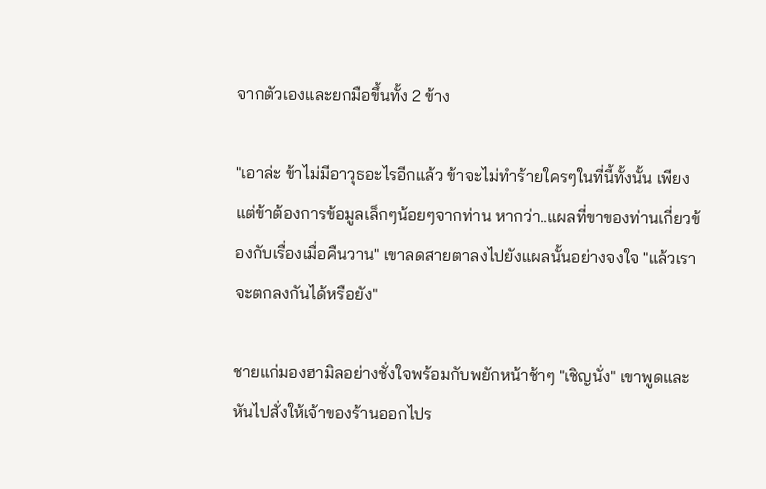จากตัวเองและยกมือขึ้นทั้ง 2 ข้าง

"เอาล่ะ ข้าไม่มีอาวุธอะไรอีกแล้ว ข้าจะไม่ทำร้ายใครๆในที่นี้ทั้งนั้น เพียงแต่ข้าต้องการข้อมูลเล็กๆน้อยๆจากท่าน หากว่า..แผลที่ขาของท่านเกี่ยวข้องกับเรื่องเมื่อคืนวาน" เขาลดสายตาลงไปยังแผลนั้นอย่างจงใจ "แล้วเราจะตกลงกันได้หรือยัง"

ชายแก่มองฮามิลอย่างชั่งใจพร้อมกับพยักหน้าช้าๆ "เชิญนั่ง" เขาพูดและหันไปสั่งให้เจ้าของร้านออกไปร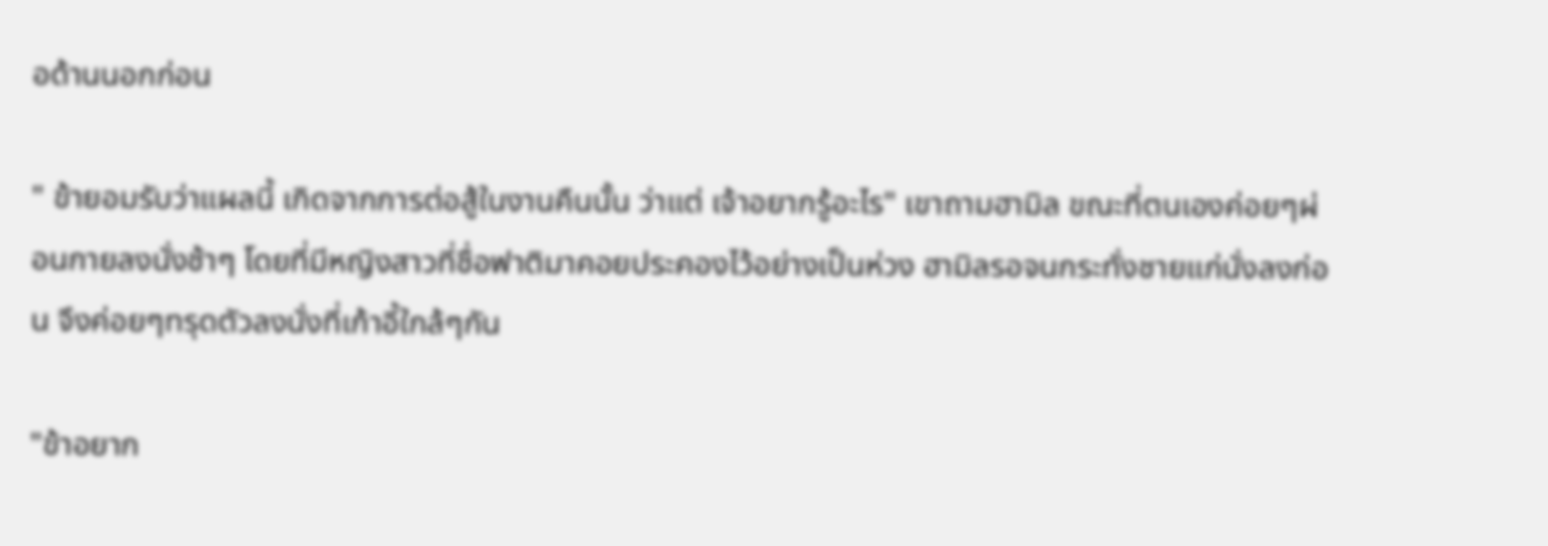อด้านนอกก่อน

" ข้ายอมรับว่าแผลนี้ เกิดจากการต่อสู้ในงานคืนนั้น ว่าแต่ เจ้าอยากรู้อะไร" เขาถามฮามิล ขณะที่ตนเองค่อยๆผ่อนกายลงนั่งช้าๆ โดยที่มีหญิงสาวที่ชื่อฟาติมาคอยประคองไว้อย่างเป็นห่วง ฮามิลรอจนกระทั่งชายแก่นั่งลงก่อน จึงค่อยๆทรุดตัวลงนั่งที่เก้าอี้ใกล้ๆกัน

"ข้าอยาก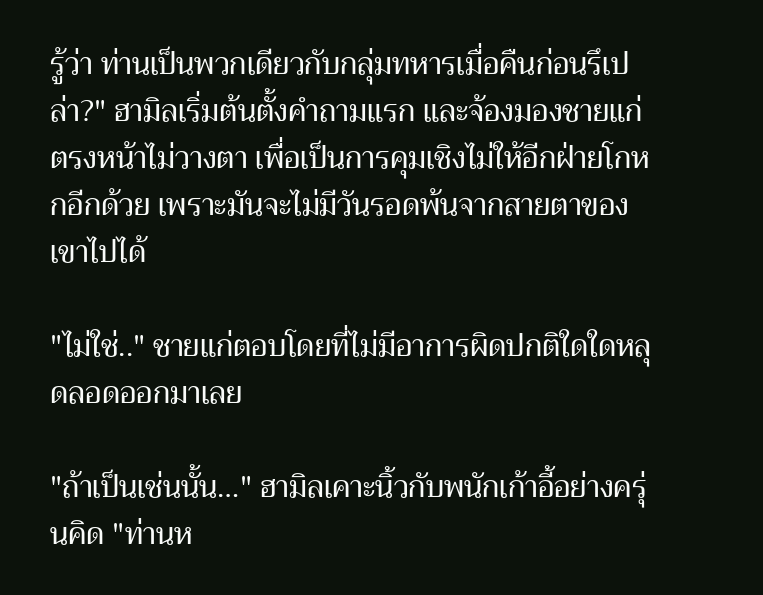รู้ว่า ท่านเป็นพวกเดียวกับกลุ่มทหารเมื่อคืนก่อนรึเปล่า?" ฮามิลเริ่มต้นตั้งคำถามแรก และจ้องมองชายแก่ตรงหน้าไม่วางตา เพื่อเป็นการคุมเชิงไม่ให้อีกฝ่ายโกหกอีกด้วย เพราะมันจะไม่มีวันรอดพ้นจากสายตาของเขาไปได้

"ไม่ใช่.." ชายแก่ตอบโดยที่ไม่มีอาการผิดปกติใดใดหลุดลอดออกมาเลย

"ถ้าเป็นเช่นนั้น…" ฮามิลเคาะนิ้วกับพนักเก้าอี้อย่างครุ่นคิด "ท่านห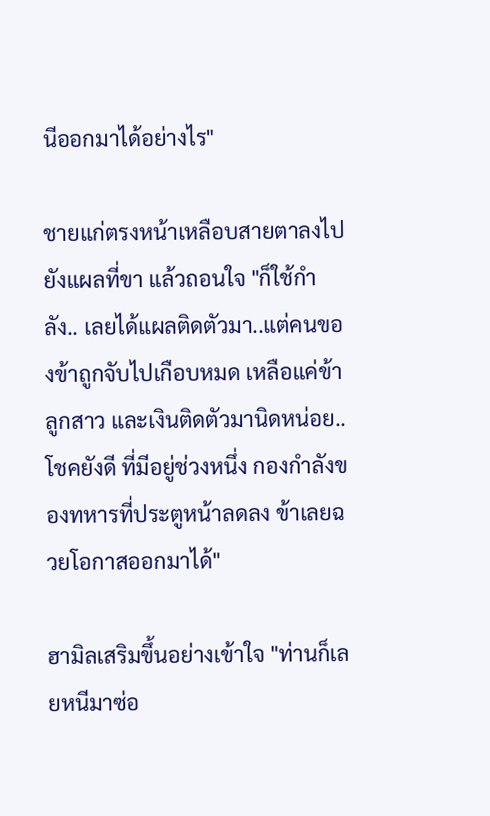นีออกมาได้อย่างไร"

ชายแก่ตรงหน้าเหลือบสายตาลงไปยังแผลที่ขา แล้วถอนใจ "ก็ใช้กำลัง.. เลยได้แผลติดตัวมา..แต่คนของข้าถูกจับไปเกือบหมด เหลือแค่ข้า ลูกสาว และเงินติดตัวมานิดหน่อย.. โชคยังดี ที่มีอยู่ช่วงหนึ่ง กองกำลังของทหารที่ประตูหน้าลดลง ข้าเลยฉวยโอกาสออกมาได้"

ฮามิลเสริมขึ้นอย่างเข้าใจ "ท่านก็เลยหนีมาซ่อ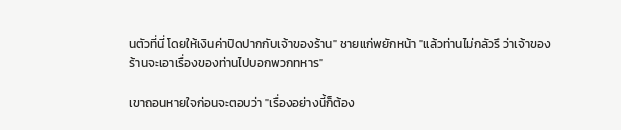นตัวที่นี่ โดยให้เงินค่าปิดปากกับเจ้าของร้าน" ชายแก่พยักหน้า "แล้วท่านไม่กลัวรึ ว่าเจ้าของร้านจะเอาเรื่องของท่านไปบอกพวกทหาร"

เขาถอนหายใจก่อนจะตอบว่า "เรื่องอย่างนี้ก็ต้อง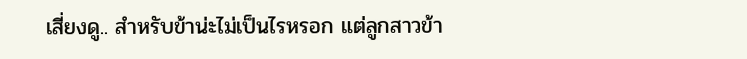เสี่ยงดู.. สำหรับข้าน่ะไม่เป็นไรหรอก แต่ลูกสาวข้า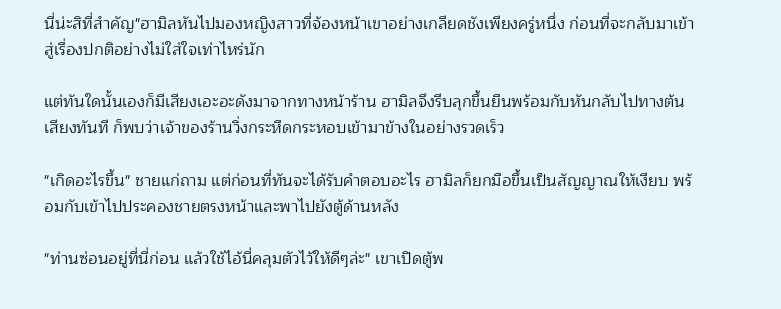นี่น่ะสิที่สำคัญ"ฮามิลหันไปมองหญิงสาวที่จ้องหน้าเขาอย่างเกลียดชังเพียงครู่หนึ่ง ก่อนที่จะกลับมาเข้าสู่เรื่องปกติอย่างไม่ใส่ใจเท่าไหร่นัก

แต่ทันใดนั้นเองก็มีเสียงเอะอะดังมาจากทางหน้าร้าน ฮามิลจึงรีบลุกขึ้นยืนพร้อมกับหันกลับไปทางต้นเสียงทันที ก็พบว่าเจ้าของร้านวิ่งกระหืดกระหอบเข้ามาข้างในอย่างรวดเร็ว

"เกิดอะไรขึ้น" ชายแก่ถาม แต่ก่อนที่ทันจะได้รับคำตอบอะไร ฮามิลก็ยกมือขึ้นเป็นสัญญาณให้เงียบ พร้อมกับเข้าไปประคองชายตรงหน้าและพาไปยังตู้ด้านหลัง

"ท่านซ่อนอยู่ที่นี่ก่อน แล้วใช้ไอ้นี่คลุมตัวไว้ให้ดีๆล่ะ" เขาเปิดตู้พ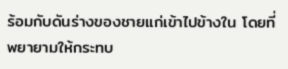ร้อมกับดันร่างของชายแก่เข้าไปข้างใน โดยที่พยายามให้กระทบ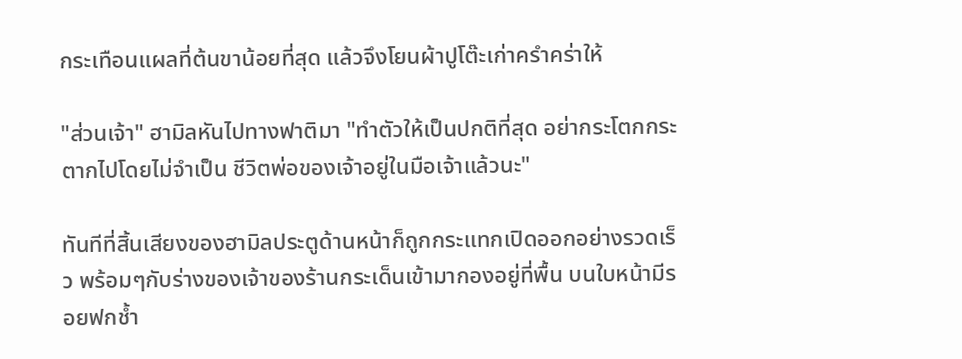กระเทือนแผลที่ต้นขาน้อยที่สุด แล้วจึงโยนผ้าปูโต๊ะเก่าครำคร่าให้

"ส่วนเจ้า" ฮามิลหันไปทางฟาติมา "ทำตัวให้เป็นปกติที่สุด อย่ากระโตกกระตากไปโดยไม่จำเป็น ชีวิตพ่อของเจ้าอยู่ในมือเจ้าแล้วนะ"

ทันทีที่สิ้นเสียงของฮามิลประตูด้านหน้าก็ถูกกระแทกเปิดออกอย่างรวดเร็ว พร้อมๆกับร่างของเจ้าของร้านกระเด็นเข้ามากองอยู่ที่พื้น บนใบหน้ามีรอยฟกช้ำ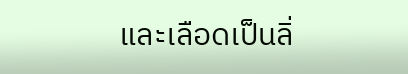และเลือดเป็นลิ่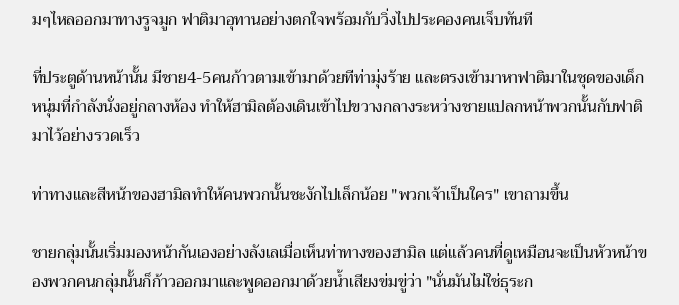มๆไหลออกมาทางรูจมูก ฟาติมาอุทานอย่างตกใจพร้อมกับวิ่งไปประคองคนเจ็บทันที

ที่ประตูด้านหน้านั้น มีชาย4-5คนก้าวตามเข้ามาด้วยทีท่ามุ่งร้าย และตรงเข้ามาหาฟาติมาในชุดของเด็กหนุ่มที่กำลังนั่งอยู่กลางห้อง ทำให้ฮามิลต้องเดินเข้าไปขวางกลางระหว่างชายแปลกหน้าพวกนั้นกับฟาติมาไว้อย่างรวดเร็ว

ท่าทางและสีหน้าของฮามิลทำให้คนพวกนั้นชะงักไปเล็กน้อย "พวกเจ้าเป็นใคร" เขาถามขึ้น

ชายกลุ่มนั้นเริ่มมองหน้ากันเองอย่างลังเลเมื่อเห็นท่าทางของฮามิล แต่แล้วคนที่ดูเหมือนจะเป็นหัวหน้าของพวกคนกลุ่มนั้นก็ก้าวออกมาและพูดออกมาด้วยน้ำเสียงข่มขู่ว่า "นั่นมันไม่ใช่ธุระก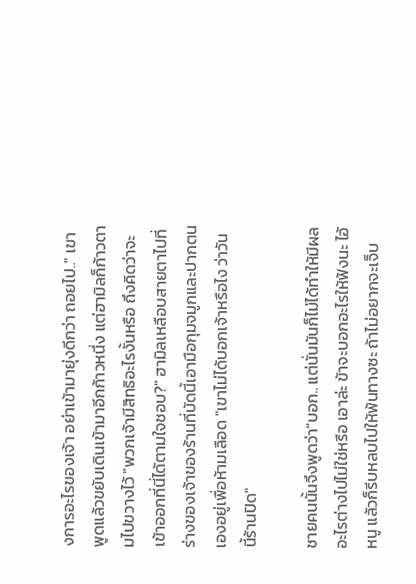งการอะไรของเจ้า อย่าเข้ามายุ่งดีกว่า ถอยไป.." เขาพูดแล้วขยับเดินเข้ามาอีกก้าวหนึ่ง แต่ฮามิลก็ก้าวตามไปขวางไว้ "พวกเจ้ามีสิทธิอะไรงั้นหรือ ถึงคิดว่าจะเข้าออกที่นี่ได้ตามใจชอบ?" ฮามิลเหลือบสายตาไปที่ร่างของเจ้าของร้านที่บัดนี้เอามือกุมจมูกและปากตนเองอยู่เพื่อห้ามเลือด "เขาไม่ได้บอกเจ้าหรือไง ว่าวันนี้ร้านปิด"

ชายคนนั้นจึงพูดว่า"บอก.. แต่นั่นมันก็ไม่ได้ทำให้มีผลอะไรต่างไปไม่ใช่หรือ เอาล่ะ ข้าจะบอกอะไรให้ฟังนะ ไอ้หนู แล้วก็รีบหลบไปให้พ้นทางซะ ถ้าไม่อยากจะเจ็บ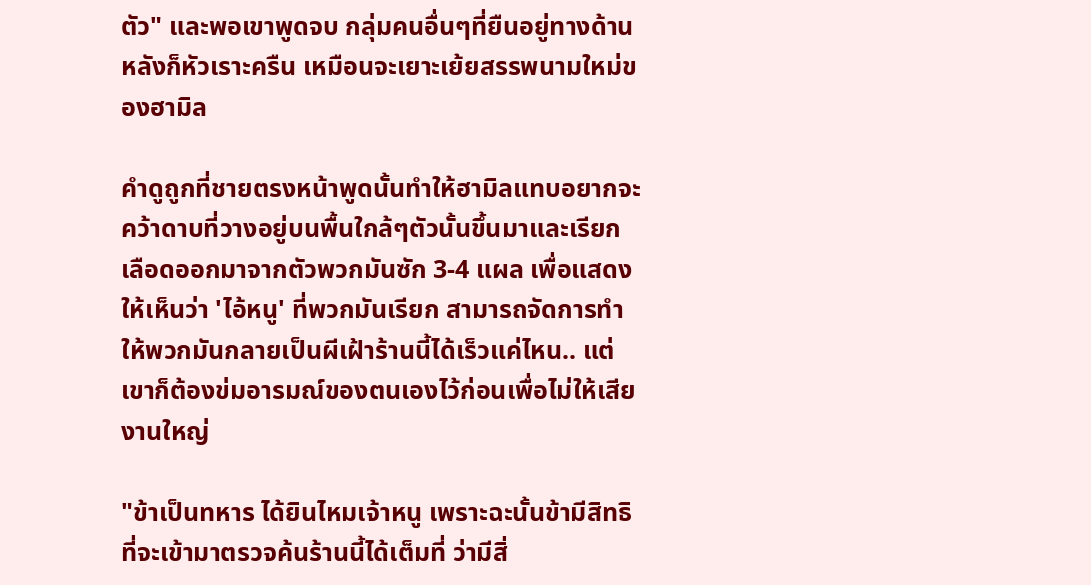ตัว" และพอเขาพูดจบ กลุ่มคนอื่นๆที่ยืนอยู่ทางด้านหลังก็หัวเราะครืน เหมือนจะเยาะเย้ยสรรพนามใหม่ของฮามิล

คำดูถูกที่ชายตรงหน้าพูดนั้นทำให้ฮามิลแทบอยากจะคว้าดาบที่วางอยู่บนพื้นใกล้ๆตัวนั้นขึ้นมาและเรียกเลือดออกมาจากตัวพวกมันซัก 3-4 แผล เพื่อแสดงให้เห็นว่า 'ไอ้หนู' ที่พวกมันเรียก สามารถจัดการทำให้พวกมันกลายเป็นผีเฝ้าร้านนี้ได้เร็วแค่ไหน.. แต่เขาก็ต้องข่มอารมณ์ของตนเองไว้ก่อนเพื่อไม่ให้เสียงานใหญ่

"ข้าเป็นทหาร ได้ยินไหมเจ้าหนู เพราะฉะนั้นข้ามีสิทธิที่จะเข้ามาตรวจค้นร้านนี้ได้เต็มที่ ว่ามีสิ่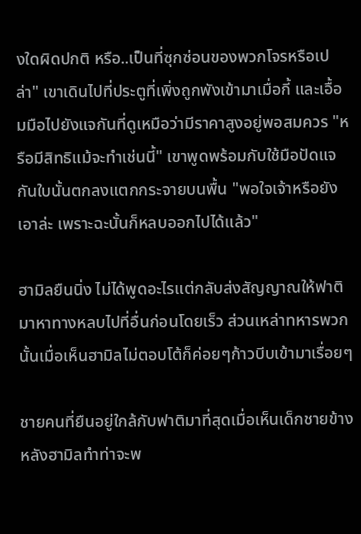งใดผิดปกติ หรือ..เป็นที่ซุกซ่อนของพวกโจรหรือเปล่า" เขาเดินไปที่ประตูที่เพิ่งถูกพังเข้ามาเมื่อกี้ และเอื้อมมือไปยังแจกันที่ดูเหมือว่ามีราคาสูงอยู่พอสมควร "หรือมีสิทธิแม้จะทำเช่นนี้" เขาพูดพร้อมกับใช้มือปัดแจกันใบนั้นตกลงแตกกระจายบนพื้น "พอใจเจ้าหรือยัง เอาล่ะ เพราะฉะนั้นก็หลบออกไปได้แล้ว"

ฮามิลยืนนิ่ง ไม่ได้พูดอะไรแต่กลับส่งสัญญาณให้ฟาติมาหาทางหลบไปที่อื่นก่อนโดยเร็ว ส่วนเหล่าทหารพวกนั้นเมื่อเห็นฮามิลไม่ตอบโต้ก็ค่อยๆก้าวบีบเข้ามาเรื่อยๆ

ชายคนที่ยืนอยู่ใกล้กับฟาติมาที่สุดเมื่อเห็นเด็กชายข้างหลังฮามิลทำท่าจะพ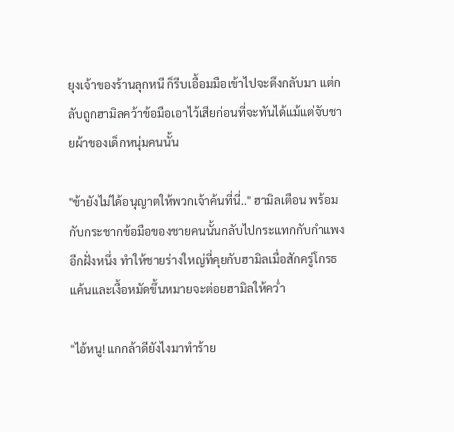ยุงเจ้าของร้านลุกหนี ก็รีบเอื้อมมือเข้าไปจะดึงกลับมา แต่กลับถูกฮามิลคว้าข้อมือเอาไว้เสียก่อนที่จะทันได้แม้แต่จับชายผ้าของเด็กหนุ่มคนนั้น

"ข้ายังไม่ได้อนุญาตให้พวกเจ้าค้นที่นี่.." ฮามิลเตือน พร้อมกับกระชากข้อมือของชายคนนั้นกลับไปกระแทกกับกำแพงอีกฝั่งหนึ่ง ทำให้ชายร่างใหญ่ที่คุยกับฮามิลเมื่อสักครู่โกรธแค้นและเงื้อหมัดขึ้นหมายจะต่อยฮามิลให้คว่ำ

"ไอ้หนู! แกกล้าดียังไงมาทำร้าย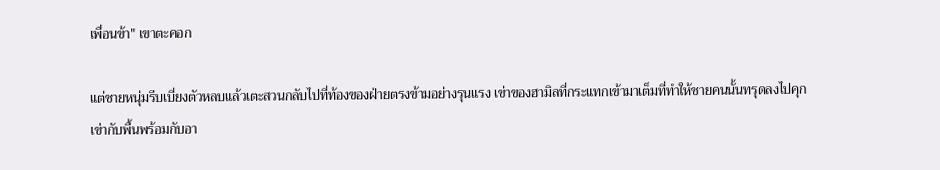เพื่อนข้า" เขาตะคอก

แต่ชายหนุ่มรีบเบี่ยงตัวหลบแล้วเตะสวนกลับไปที่ท้องของฝ่ายตรงข้ามอย่างรุนแรง เข่าของฮามิลที่กระแทกเข้ามาเต็มที่ทำให้ชายคนนั้นทรุดลงไปคุกเข่ากับพื้นพร้อมกับอา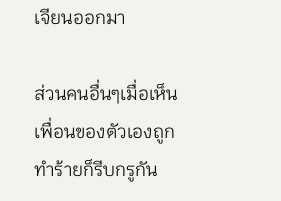เจียนออกมา

ส่วนคนอื่นๆเมื่อเห็นเพื่อนของตัวเองถูกทำร้ายก็รีบกรูกัน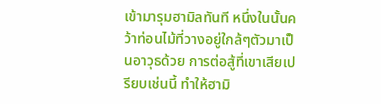เข้ามารุมฮามิลทันที หนึ่งในนั้นคว้าท่อนไม้ที่วางอยู่ใกล้ๆตัวมาเป็นอาวุธด้วย การต่อสู้ที่เขาเสียเปรียบเช่นนี้ ทำให้ฮามิ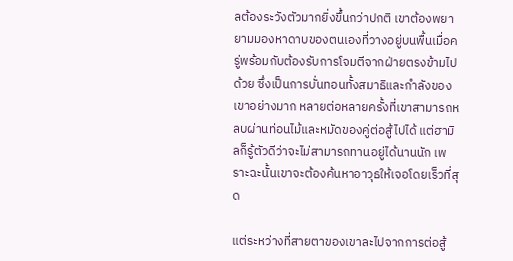ลต้องระวังตัวมากยิ่งขึ้นกว่าปกติ เขาต้องพยายามมองหาดาบของตนเองที่วางอยู่บนพื้นเมื่อครู่พร้อมกับต้องรับการโจมตีจากฝ่ายตรงข้ามไปด้วย ซึ่งเป็นการบั่นทอนทั้งสมาธิและกำลังของเขาอย่างมาก หลายต่อหลายครั้งที่เขาสามารถหลบผ่านท่อนไม้และหมัดของคู่ต่อสู้ไปได้ แต่ฮามิลก็รู้ตัวดีว่าจะไม่สามารถทานอยู่ได้นานนัก เพราะฉะนั้นเขาจะต้องค้นหาอาวุธให้เจอโดยเร็วที่สุด

แต่ระหว่างที่สายตาของเขาละไปจากการต่อสู้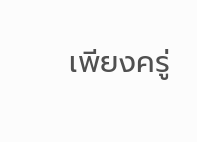เพียงครู่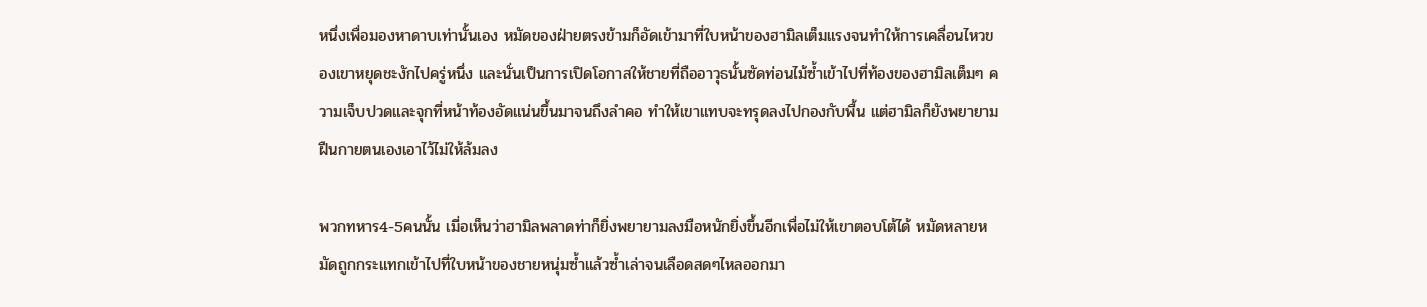หนึ่งเพื่อมองหาดาบเท่านั้นเอง หมัดของฝ่ายตรงข้ามก็อัดเข้ามาที่ใบหน้าของฮามิลเต็มแรงจนทำให้การเคลื่อนไหวของเขาหยุดชะงักไปครู่หนึ่ง และนั่นเป็นการเปิดโอกาสให้ชายที่ถืออาวุธนั้นซัดท่อนไม้ซ้ำเข้าไปที่ท้องของฮามิลเต็มๆ ความเจ็บปวดและจุกที่หน้าท้องอัดแน่นขึ้นมาจนถึงลำคอ ทำให้เขาแทบจะทรุดลงไปกองกับพื้น แต่ฮามิลก็ยังพยายามฝืนกายตนเองเอาไว้ไม่ให้ล้มลง

พวกทหาร4-5คนนั้น เมี่อเห็นว่าฮามิลพลาดท่าก็ยิ่งพยายามลงมือหนักยิ่งขึ้นอีกเพื่อไม่ให้เขาตอบโต้ได้ หมัดหลายหมัดถูกกระแทกเข้าไปที่ใบหน้าของชายหนุ่มซ้ำแล้วซ้ำเล่าจนเลือดสดๆไหลออกมา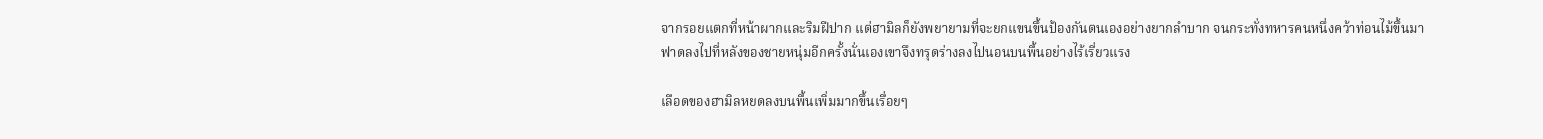จากรอยแตกที่หน้าผากและริมฝีปาก แต่ฮามิลก็ยังพยายามที่จะยกแขนขึ้นป้องกันตนเองอย่างยากลำบาก จนกระทั่งทหารคนหนึ่งคว้าท่อนไม้ขึ้นมาฟาดลงไปที่หลังของชายหนุ่มอีกครั้งนั่นเองเขาจึงทรุดร่างลงไปนอนบนพื้นอย่างไร้เรี่ยวแรง

เลือดของฮามิลหยดลงบนพื้นเพิ่มมากขึ้นเรื่อยๆ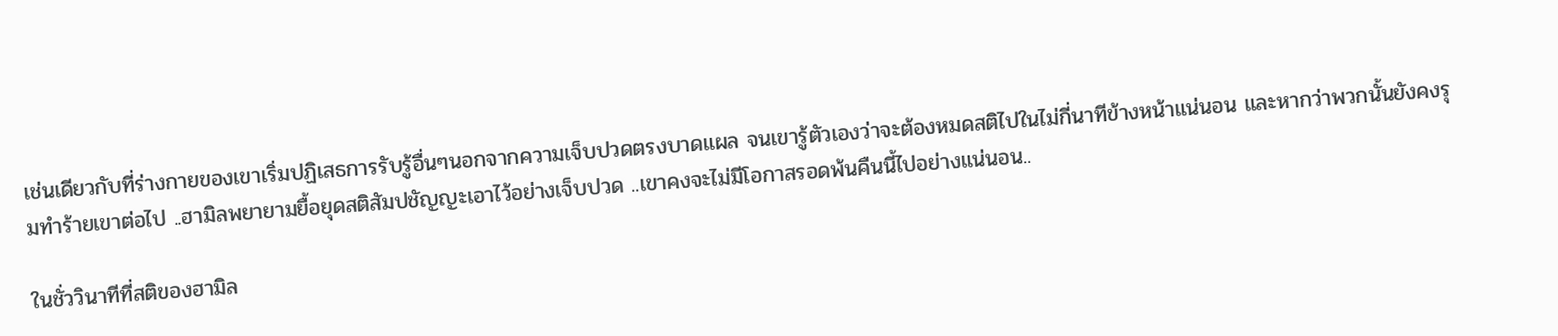เช่นเดียวกับที่ร่างกายของเขาเริ่มปฏิเสธการรับรู้อื่นๆนอกจากความเจ็บปวดตรงบาดแผล จนเขารู้ตัวเองว่าจะต้องหมดสติไปในไม่กี่นาทีข้างหน้าแน่นอน และหากว่าพวกนั้นยังคงรุมทำร้ายเขาต่อไป ..ฮามิลพยายามยื้อยุดสติสัมปชัญญะเอาไว้อย่างเจ็บปวด ..เขาคงจะไม่มีโอกาสรอดพ้นคืนนี้ไปอย่างแน่นอน..

ในชั่ววินาทีที่สติของฮามิล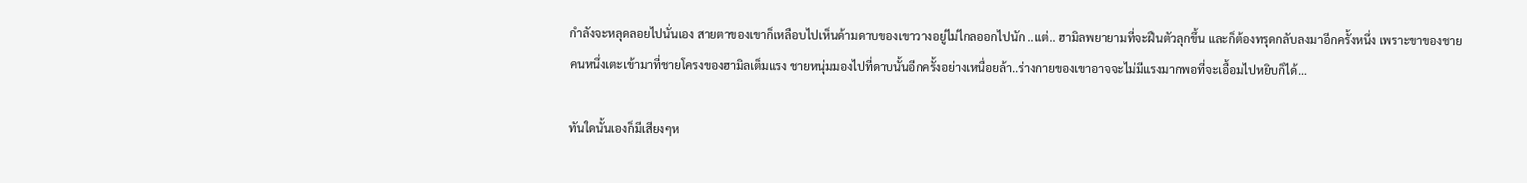กำลังจะหลุดลอยไปนั่นเอง สายตาของเขาก็เหลือบไปเห็นด้ามดาบของเขาวางอยู่ไม่ไกลออกไปนัก ..แต่.. ฮามิลพยายามที่จะฝืนตัวลุกขึ้น และก็ต้องทรุดกลับลงมาอีกครั้งหนึ่ง เพราะขาของชายคนหนึ่งเตะเข้ามาที่ชายโครงของฮามิลเต็มแรง ชายหนุ่มมองไปที่ดาบนั้นอีกครั้งอย่างเหนื่อยล้า..ร่างกายของเขาอาจจะไม่มีแรงมากพอที่จะเอื้อมไปหยิบก็ได้…

ทันใดนั้นเองก็มีเสียงๆห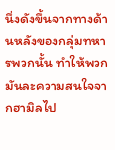นึ่งดังขึ้นจากทางด้านหลังของกลุ่มทหารพวกนั้น ทำให้พวกมันละความสนใจจากฮามิลไป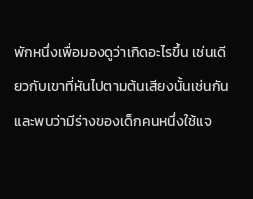พักหนึ่งเพื่อมองดูว่าเกิดอะไรขึ้น เช่นเดียวกับเขาที่หันไปตามต้นเสียงนั้นเช่นกัน และพบว่ามีร่างของเด็กคนหนึ่งใช้แจ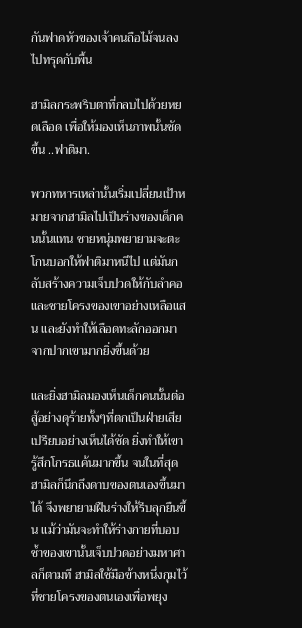กันฟาดหัวของเจ้าคนถือไม้จนลงไปทรุดกับพื้น

ฮามิลกระพริบตาที่กลบไปด้วยหยดเลือด เพื่อให้มองเห็นภาพนั้นชัดขึ้น ..ฟาติมา.

พวกทหารเหล่านั้นเริ่มเปลี่ยนเป้าหมายจากฮามิลไปเป็นร่างของเด็กคนนั้นแทน ชายหนุ่มพยายามจะตะโกนบอกให้ฟาติมาหนีไป แต่มันกลับสร้างความเจ็บปวดให้กับลำคอและชายโครงของเขาอย่างเหลือแสน และยังทำให้เลือดทะลักออกมาจากปากเขามากยิ่งขึ้นด้วย

และยิ่งฮามิลมองเห็นเด็กคนนั้นต่อสู้อย่างดุร้ายทั้งๆที่ตกเป็นฝ่ายเสียเปรียบอย่างเห็นได้ชัด ยิ่งทำให้เขารู้สึกโกรธแค้นมากขึ้น จนในที่สุดฮามิลก็นึกถึงดาบของตนเองขึ้นมาได้ จึงพยายามฝืนร่างให้รีบลุกยืนขึ้น แม้ว่ามันจะทำให้ร่างกายที่บอบช้ำของเขานั้นเจ็บปวดอย่างมหาศาลก็ตามที ฮามิลใช้มือข้างหนึ่งกุมไว้ที่ชายโครงของตนเองเพื่อพยุง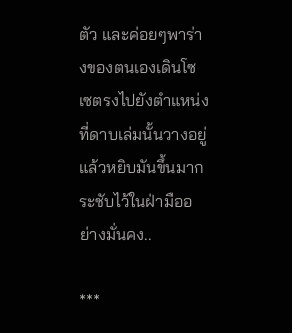ตัว และค่อยๆพาร่างของตนเองเดินโซเซตรงไปยังตำแหน่งที่ดาบเล่มนั้นวางอยู่ แล้วหยิบมันขึ้นมากระชับไว้ในฝ่ามืออย่างมั่นคง..

***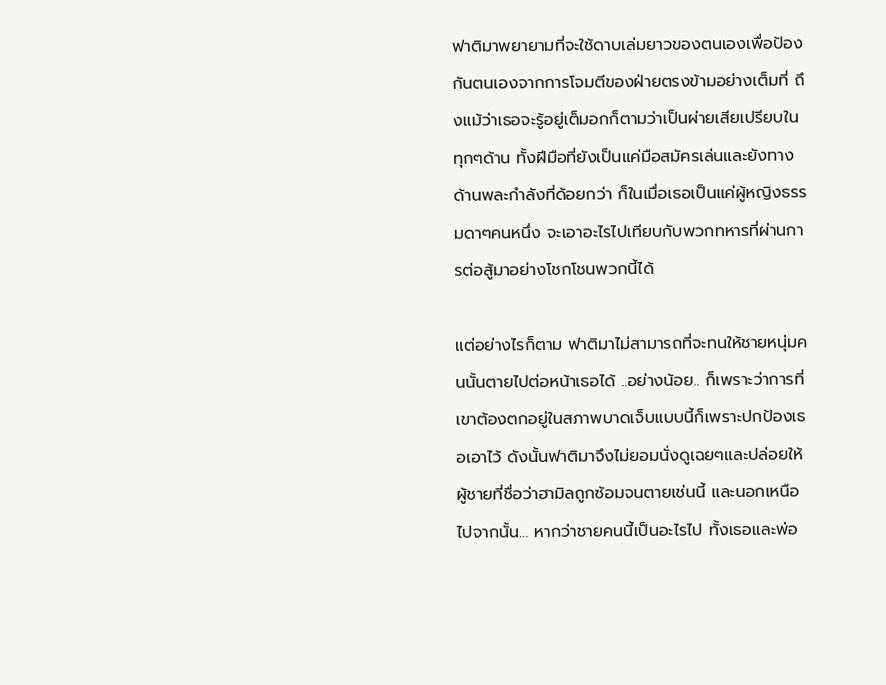ฟาติมาพยายามที่จะใช้ดาบเล่มยาวของตนเองเพื่อป้องกันตนเองจากการโจมตีของฝ่ายตรงข้ามอย่างเต็มที่ ถึงแม้ว่าเธอจะรู้อยู่เต็มอกก็ตามว่าเป็นผ่ายเสียเปรียบในทุกๆด้าน ทั้งฝีมือที่ยังเป็นแค่มือสมัครเล่นและยังทางด้านพละกำลังที่ด้อยกว่า ก็ในเมื่อเธอเป็นแค่ผู้หญิงธรรมดาๆคนหนึ่ง จะเอาอะไรไปเทียบกับพวกทหารที่ผ่านการต่อสู้มาอย่างโชกโชนพวกนี้ได้

แต่อย่างไรก็ตาม ฟาติมาไม่สามารถที่จะทนให้ชายหนุ่มคนนั้นตายไปต่อหน้าเธอได้ ..อย่างน้อย.. ก็เพราะว่าการที่เขาต้องตกอยู่ในสภาพบาดเจ็บแบบนี้ก็เพราะปกป้องเธอเอาไว้ ดังนั้นฟาติมาจึงไม่ยอมนั่งดูเฉยๆและปล่อยให้ผู้ชายที่ชื่อว่าฮามิลถูกซ้อมจนตายเช่นนี้ และนอกเหนือไปจากนั้น… หากว่าชายคนนี้เป็นอะไรไป ทั้งเธอและพ่อ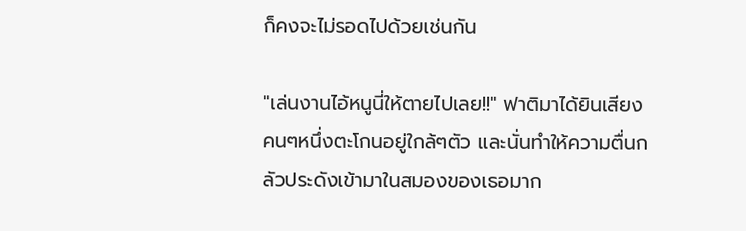ก็คงจะไม่รอดไปด้วยเช่นกัน

"เล่นงานไอ้หนูนี่ให้ตายไปเลย!!" ฟาติมาได้ยินเสียงคนๆหนึ่งตะโกนอยู่ใกล้ๆตัว และนั่นทำให้ความตื่นกลัวประดังเข้ามาในสมองของเธอมาก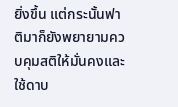ยิ่งขึ้น แต่กระนั้นฟาติมาก็ยังพยายามควบคุมสติให้มั่นคงและใช้ดาบ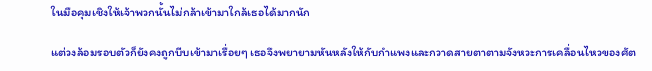ในมือคุมเชิงให้เจ้าพวกนั้นไม่กล้าเข้ามาใกล้เธอได้มากนัก

แต่วงล้อมรอบตัวก็ยังคงถูกบีบเข้ามาเรื่อยๆ เธอจึงพยายามหันหลังให้กับกำแพงและกวาดสายตาตามจังหวะการเคลื่อนไหวของศัต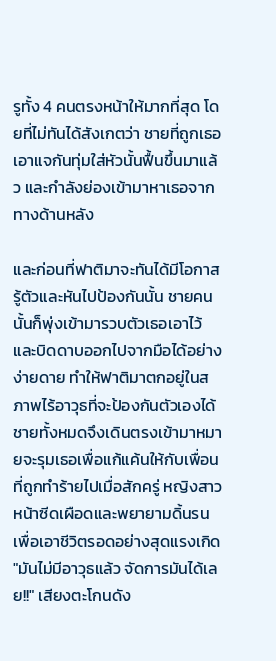รูทั้ง 4 คนตรงหน้าให้มากที่สุด โดยที่ไม่ทันได้สังเกตว่า ชายที่ถูกเธอเอาแจกันทุ่มใส่หัวนั้นฟื้นขึ้นมาแล้ว และกำลังย่องเข้ามาหาเธอจากทางด้านหลัง

และก่อนที่ฟาติมาจะทันได้มีโอกาสรู้ตัวและหันไปป้องกันนั้น ชายคนนั้นก็พุ่งเข้ามารวบตัวเธอเอาไว้และบิดดาบออกไปจากมือได้อย่างง่ายดาย ทำให้ฟาติมาตกอยู่ในสภาพไร้อาวุธที่จะป้องกันตัวเองได้ ชายทั้งหมดจึงเดินตรงเข้ามาหมายจะรุมเธอเพื่อแก้แค้นให้กับเพื่อนที่ถูกทำร้ายไปเมื่อสักครู่ หญิงสาวหน้าซีดเผือดและพยายามดิ้นรนเพื่อเอาชีวิตรอดอย่างสุดแรงเกิด "มันไม่มีอาวุธแล้ว จัดการมันได้เลย!!" เสียงตะโกนดัง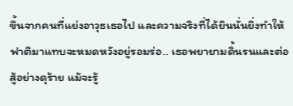ขึ้นจากคนที่แย่งอาวุธเธอไป และความจริงที่ได้ยินนั่นยิ่งทำให้ฟาติมาแทบจะหมดหวังอยู่รอมร่อ.. เธอพยายามดิ้นรนและต่อสู้อย่างดุร้าย แม้จะรู้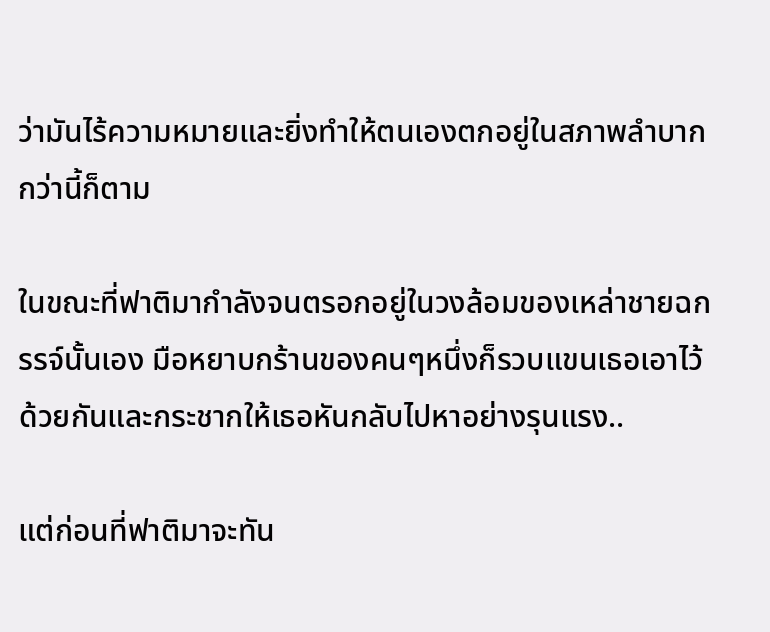ว่ามันไร้ความหมายและยิ่งทำให้ตนเองตกอยู่ในสภาพลำบากกว่านี้ก็ตาม

ในขณะที่ฟาติมากำลังจนตรอกอยู่ในวงล้อมของเหล่าชายฉกรรจ์นั้นเอง มือหยาบกร้านของคนๆหนึ่งก็รวบแขนเธอเอาไว้ด้วยกันและกระชากให้เธอหันกลับไปหาอย่างรุนแรง..

แต่ก่อนที่ฟาติมาจะทัน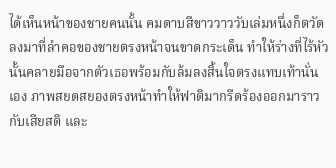ได้เห็นหน้าของชายคนนั้น คมดาบสีขาววาววับเล่มหนึ่งก็ตวัดลงมาที่ลำคอของชายตรงหน้าจนขาดกระเด็น ทำให้ร่างที่ไร้หัวนั้นคลายมือจากตัวเธอพร้อมกับล้มลงสิ้นใจตรงแทบเท้านั่นเอง ภาพสยดสยองตรงหน้าทำให้ฟาติมากรีดร้องออกมาราวกับเสียสติ และ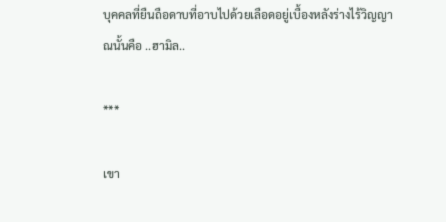บุคคลที่ยืนถือดาบที่อาบไปด้วยเลือดอยู่เบื้องหลังร่างไร้วิญญาณนั้นคือ ..ฮามิล..

***

เขา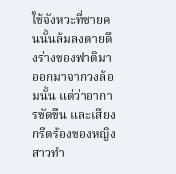ใช้จังหวะที่ชายคนนั้นล้มลงตายดึงร่างของฟาติมาออกมาจากวงล้อมนั้น แต่ว่าอาการขัดขืน และเสียงกรีดร้องของหญิงสาวทำ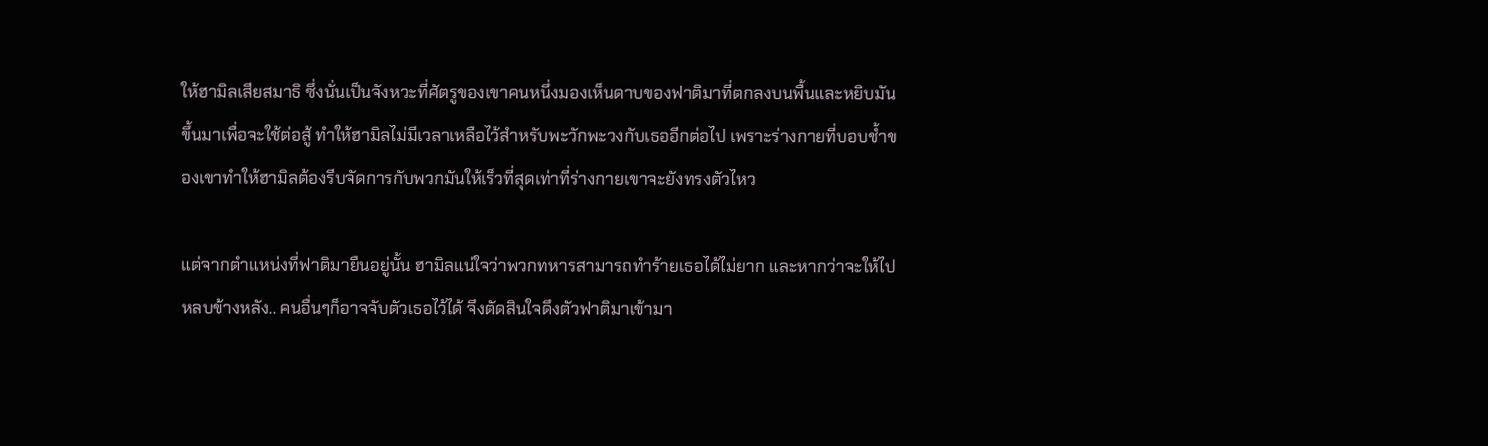ให้ฮามิลเสียสมาธิ ซึ่งนั่นเป็นจังหวะที่ศัตรูของเขาคนหนึ่งมองเห็นดาบของฟาติมาที่ตกลงบนพื้นและหยิบมันขึ้นมาเพื่อจะใช้ต่อสู้ ทำให้ฮามิลไม่มีเวลาเหลือไว้สำหรับพะวักพะวงกับเธออีกต่อไป เพราะร่างกายที่บอบช้ำของเขาทำให้ฮามิลต้องรีบจัดการกับพวกมันให้เร็วที่สุดเท่าที่ร่างกายเขาจะยังทรงตัวไหว

แต่จากตำแหน่งที่ฟาติมายืนอยู่นั้น ฮามิลแน่ใจว่าพวกทหารสามารถทำร้ายเธอได้ไม่ยาก และหากว่าจะให้ไปหลบข้างหลัง.. คนอื่นๆก็อาจจับตัวเธอไว้ได้ จึงตัดสินใจดึงตัวฟาติมาเข้ามา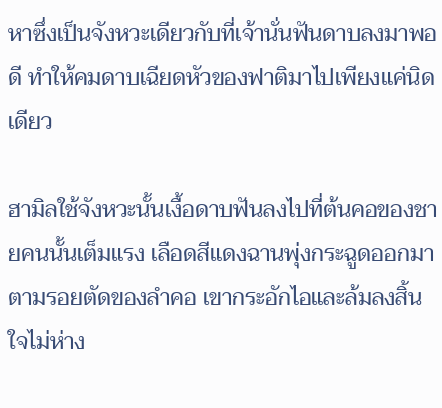หาซึ่งเป็นจังหวะเดียวกับที่เจ้านั่นฟันดาบลงมาพอดี ทำให้คมดาบเฉียดหัวของฟาติมาไปเพียงแค่นิดเดียว

ฮามิลใช้จังหวะนั้นเงื้อดาบฟันลงไปที่ต้นคอของชายคนนั้นเต็มแรง เลือดสีแดงฉานพุ่งกระฉูดออกมาตามรอยตัดของลำคอ เขากระอักไอและล้มลงสิ้นใจไม่ห่าง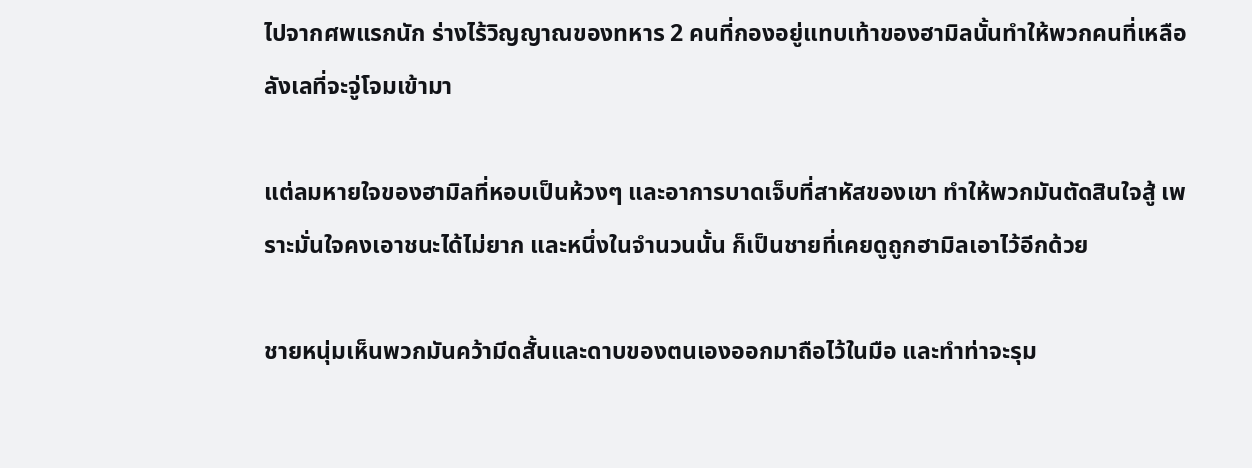ไปจากศพแรกนัก ร่างไร้วิญญาณของทหาร 2 คนที่กองอยู่แทบเท้าของฮามิลนั้นทำให้พวกคนที่เหลือลังเลที่จะจู่โจมเข้ามา

แต่ลมหายใจของฮามิลที่หอบเป็นห้วงๆ และอาการบาดเจ็บที่สาหัสของเขา ทำให้พวกมันตัดสินใจสู้ เพราะมั่นใจคงเอาชนะได้ไม่ยาก และหนึ่งในจำนวนนั้น ก็เป็นชายที่เคยดูถูกฮามิลเอาไว้อีกด้วย

ชายหนุ่มเห็นพวกมันคว้ามีดสั้นและดาบของตนเองออกมาถือไว้ในมือ และทำท่าจะรุม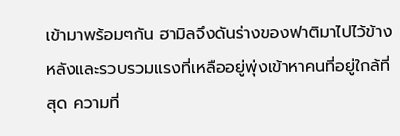เข้ามาพร้อมๆกัน ฮามิลจึงดันร่างของฟาติมาไปไว้ข้างหลังและรวบรวมแรงที่เหลืออยู่พุ่งเข้าหาคนที่อยู่ใกล้ที่สุด ความที่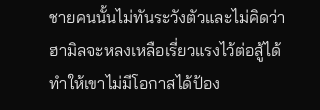ชายคนนั้นไม่ทันระวังตัวและไม่คิดว่าฮามิลจะหลงเหลือเรี่ยวแรงไว้ต่อสู้ได้ทำให้เขาไม่มีโอกาสได้ป้อง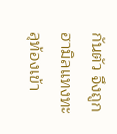กันตัว จึงถูกฮามิลแทงทะลุท้องเข้า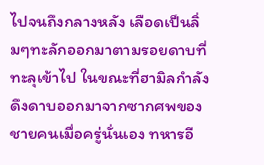ไปจนถึงกลางหลัง เลือดเป็นลิ่มๆทะลักออกมาตามรอยดาบที่ทะลุเข้าไป ในขณะที่ฮามิลกำลังดึงดาบออกมาจากซากศพของชายคนเมื่อครู่นั่นเอง ทหารอี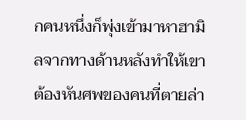กคนหนึ่งก็พุ่งเข้ามาหาฮามิลจากทางด้านหลังทำให้เขาต้องหันศพของคนที่ตายล่า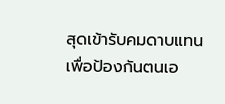สุดเข้ารับคมดาบแทนเพื่อป้องกันตนเอ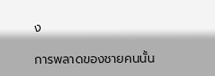ง

การพลาดของชายคนนั้น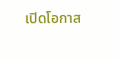เปิดโอกาส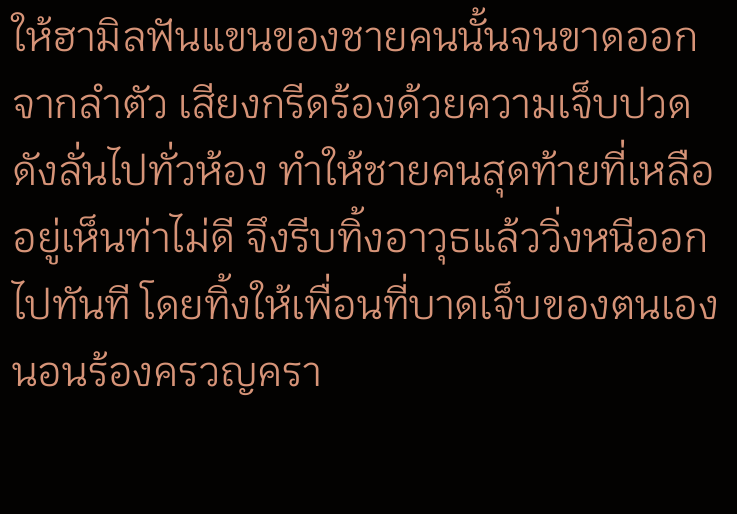ให้ฮามิลฟันแขนของชายคนนั้นจนขาดออกจากลำตัว เสียงกรีดร้องด้วยความเจ็บปวดดังลั่นไปทั่วห้อง ทำให้ชายคนสุดท้ายที่เหลืออยู่เห็นท่าไม่ดี จึงรีบทิ้งอาวุธแล้ววิ่งหนีออกไปทันที โดยทิ้งให้เพื่อนที่บาดเจ็บของตนเองนอนร้องครวญครา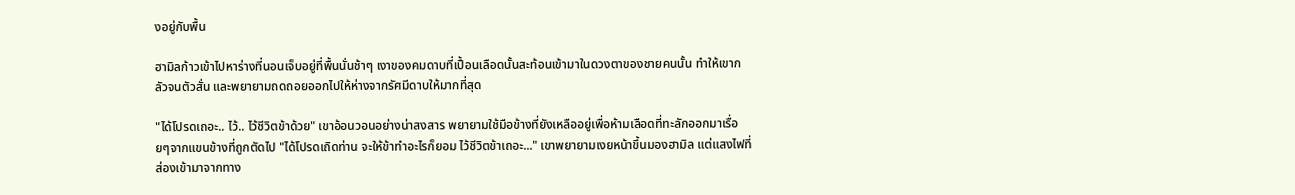งอยู่กับพื้น

ฮามิลก้าวเข้าไปหาร่างที่นอนเจ็บอยู่ที่พื้นนั่นช้าๆ เงาของคมดาบที่เปื้อนเลือดนั้นสะท้อนเข้ามาในดวงตาของชายคนนั้น ทำให้เขากลัวจนตัวสั่น และพยายามถดถอยออกไปให้ห่างจากรัศมีดาบให้มากที่สุด

"ได้โปรดเถอะ.. ไว้.. ไว้ชีวิตข้าด้วย" เขาอ้อนวอนอย่างน่าสงสาร พยายามใช้มือข้างที่ยังเหลืออยู่เพื่อห้ามเลือดที่ทะลักออกมาเรื่อยๆจากแขนข้างที่ถูกตัดไป "ได้โปรดเถิดท่าน จะให้ข้าทำอะไรก็ยอม ไว้ชีวิตข้าเถอะ..." เขาพยายามเงยหน้าขึ้นมองฮามิล แต่แสงไฟที่ส่องเข้ามาจากทาง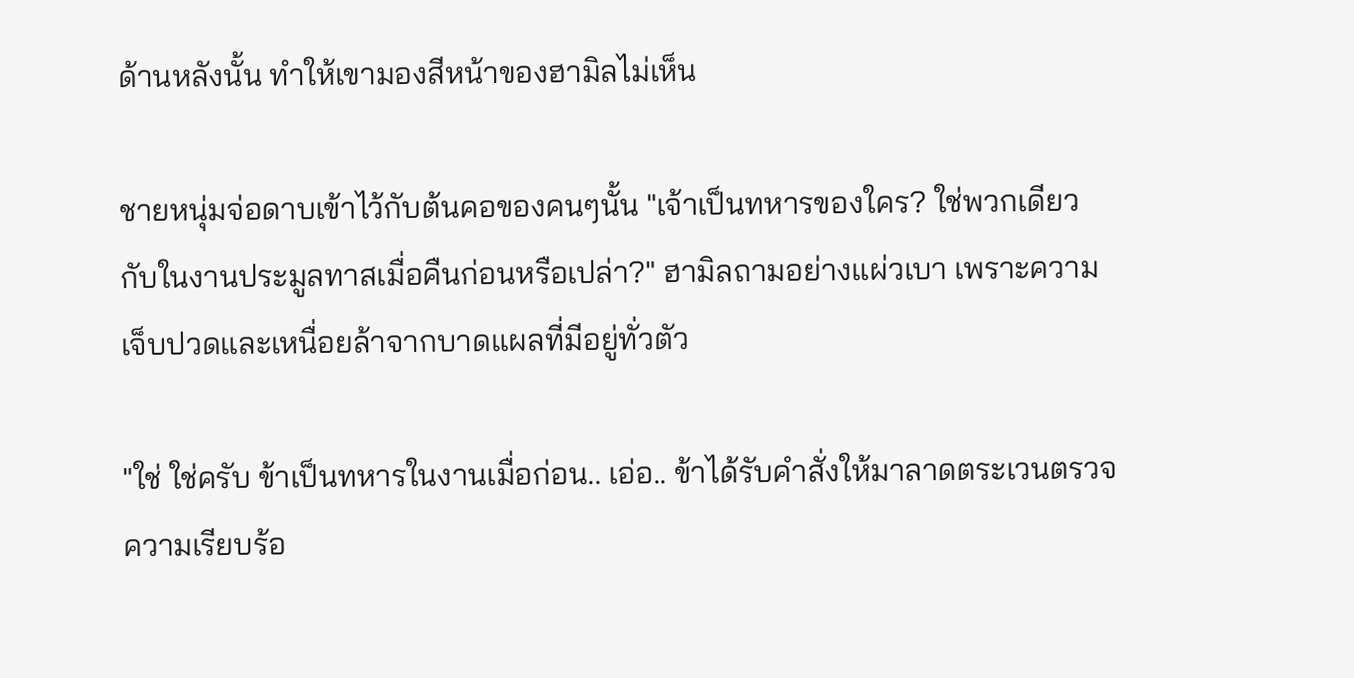ด้านหลังนั้น ทำให้เขามองสีหน้าของฮามิลไม่เห็น

ชายหนุ่มจ่อดาบเข้าไว้กับต้นคอของคนๆนั้น "เจ้าเป็นทหารของใคร? ใช่พวกเดียวกับในงานประมูลทาสเมื่อคืนก่อนหรือเปล่า?" ฮามิลถามอย่างแผ่วเบา เพราะความเจ็บปวดและเหนื่อยล้าจากบาดแผลที่มีอยู่ทั่วตัว

"ใช่ ใช่ครับ ข้าเป็นทหารในงานเมื่อก่อน.. เอ่อ.. ข้าได้รับคำสั่งให้มาลาดตระเวนตรวจความเรียบร้อ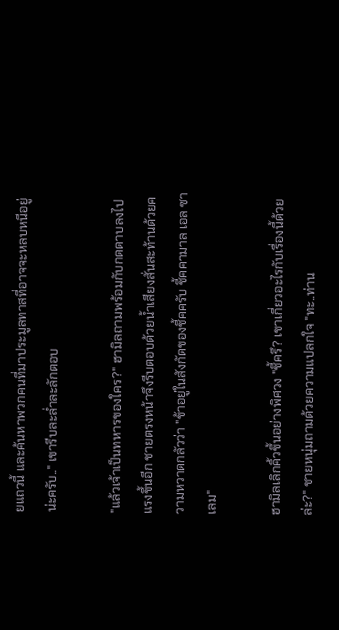ยแถวนี้ และค้นหาพวกคนที่มาประมูลทาสที่อาจจะหลบหนีอยู่น่ะครับ.." เขารีบละล่ำละลักตอบ

"แล้วเจ้าเป็นทหารของใคร?" ฮามิลถามพร้อมกับกดดาบลงไปแรงขึ้นอีก ชายตรงหน้าจึงรีบตอบด้วยน้ำเสียงสั่นสะท้านด้วยความหวาดกลัวว่า "ข้าอยู่ในสังกัดของชี้คครับ ชี้คคามาล เอล ซาเลม"

ฮามิลเลิกคิ้วขึ้นอย่างพิศวง "ชี้ครึ? เขาเกี่ยวอะไรกับเรื่องนี้ด้วยล่ะ?" ชายหนุ่มถามด้วยความแปลกใจ "ทะ..ท่าน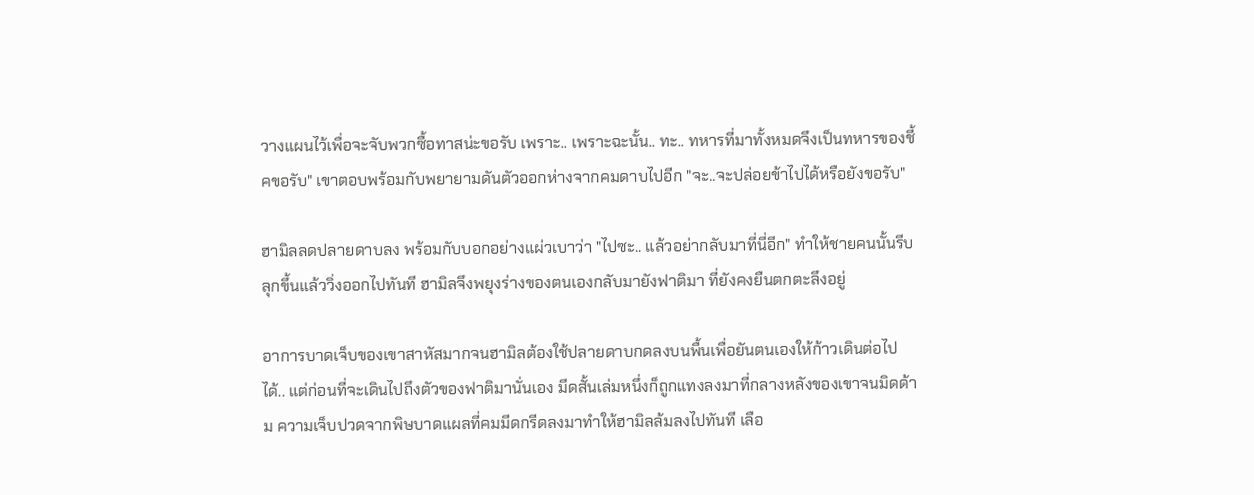วางแผนไว้เพื่อจะจับพวกซื้อทาสน่ะขอรับ เพราะ.. เพราะฉะนั้น.. ทะ.. ทหารที่มาทั้งหมดจึงเป็นทหารของชี้คขอรับ" เขาตอบพร้อมกับพยายามดันตัวออกห่างจากคมดาบไปอีก "จะ..จะปล่อยข้าไปได้หรือยังขอรับ"

ฮามิลลดปลายดาบลง พร้อมกับบอกอย่างแผ่วเบาว่า "ไปซะ.. แล้วอย่ากลับมาที่นี่อีก" ทำให้ชายคนนั้นรีบลุกขึ้นแล้ววิ่งออกไปทันที ฮามิลจึงพยุงร่างของตนเองกลับมายังฟาติมา ที่ยังคงยืนตกตะลึงอยู่

อาการบาดเจ็บของเขาสาหัสมากจนฮามิลต้องใช้ปลายดาบกดลงบนพื้นเพื่อยันตนเองให้ก้าวเดินต่อไปได้.. แต่ก่อนที่จะเดินไปถึงตัวของฟาติมานั่นเอง มีดสั้นเล่มหนึ่งก็ถูกแทงลงมาที่กลางหลังของเขาจนมิดด้าม ความเจ็บปวดจากพิษบาดแผลที่คมมีดกรีดลงมาทำให้ฮามิลล้มลงไปทันที เลือ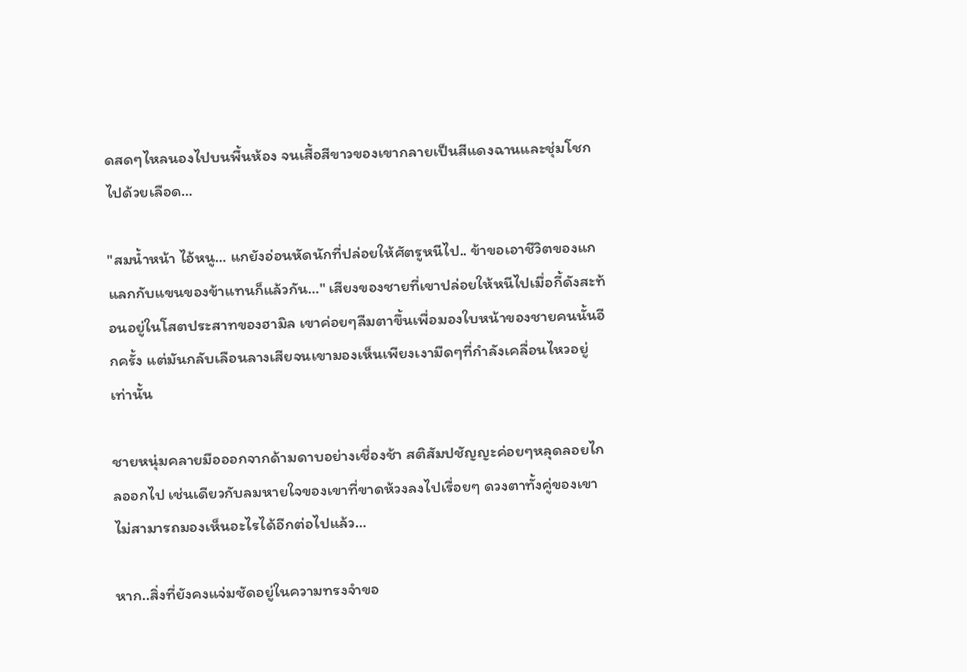ดสดๆไหลนองไปบนพื้นห้อง จนเสื้อสีขาวของเขากลายเป็นสีแดงฉานและชุ่มโชกไปด้วยเลือด…

"สมน้ำหน้า ไอ้หนู… แกยังอ่อนหัดนักที่ปล่อยให้ศัตรูหนีไป.. ข้าขอเอาชีวิตของแกแลกกับแขนของข้าแทนก็แล้วกัน…" เสียงของชายที่เขาปล่อยให้หนีไปเมื่อกี้ดังสะท้อนอยู่ในโสตประสาทของฮามิล เขาค่อยๆลืมตาขึ้นเพื่อมองใบหน้าของชายคนนั้นอีกครั้ง แต่มันกลับเลือนลางเสียจนเขามองเห็นเพียงเงามืดๆที่กำลังเคลื่อนไหวอยู่เท่านั้น

ชายหนุ่มคลายมือออกจากด้ามดาบอย่างเชื่องช้า สติสัมปชัญญะค่อยๆหลุดลอยไกลออกไป เช่นเดียวกับลมหายใจของเขาที่ขาดห้วงลงไปเรื่อยๆ ดวงตาทั้งคู่ของเขาไม่สามารถมองเห็นอะไรได้อีกต่อไปแล้ว…

หาก..สิ่งที่ยังคงแจ่มชัดอยู่ในความทรงจำขอ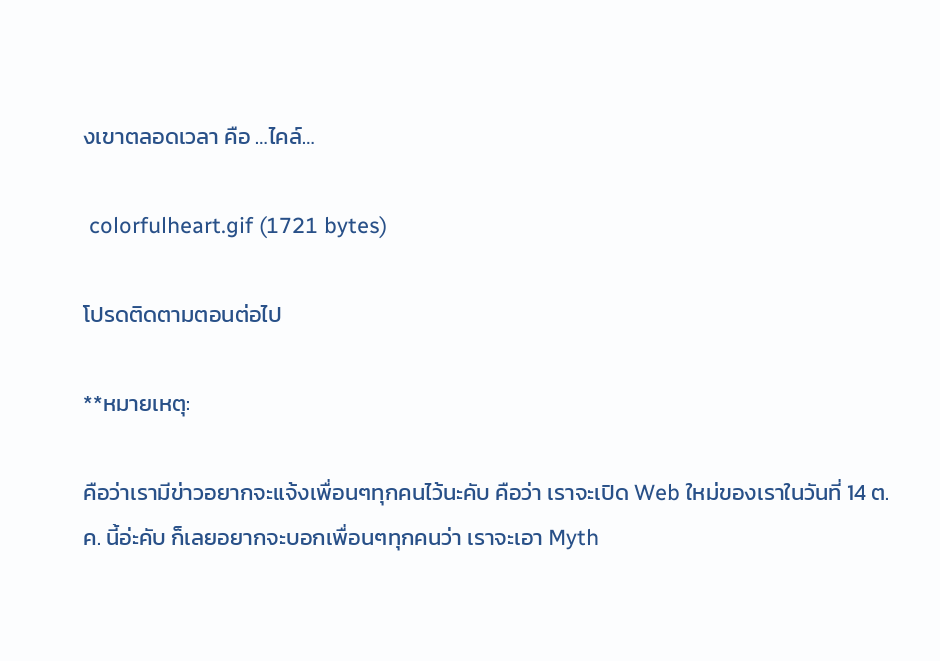งเขาตลอดเวลา คือ …ไคล์…

 colorfulheart.gif (1721 bytes)

โปรดติดตามตอนต่อไป

**หมายเหตุ:

คือว่าเรามีข่าวอยากจะแจ้งเพื่อนๆทุกคนไว้นะคับ คือว่า เราจะเปิด Web ใหม่ของเราในวันที่ 14 ต.ค. นี้อ่ะคับ ก็เลยอยากจะบอกเพื่อนๆทุกคนว่า เราจะเอา Myth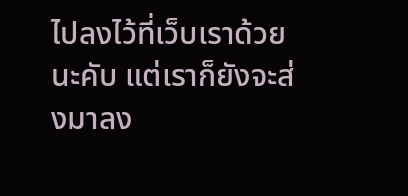ไปลงไว้ที่เว็บเราด้วยนะคับ แต่เราก็ยังจะส่งมาลง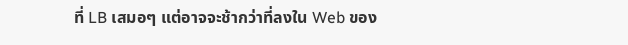ที่ LB เสมอๆ แต่อาจจะช้ากว่าที่ลงใน Web ของ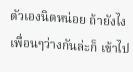ตัวเองนิดหน่อย ถ้ายังไงเพื่อนๆว่างกันล่ะก็ เข้าไป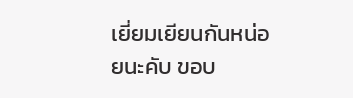เยี่ยมเยียนกันหน่อยนะคับ ขอบ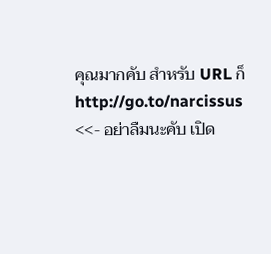คุณมากคับ สำหรับ URL ก็ http://go.to/narcissus <<- อย่าลืมนะคับ เปิด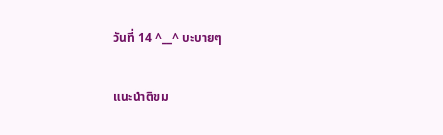วันที่ 14 ^__^ บะบายๆ

แนะนำติขม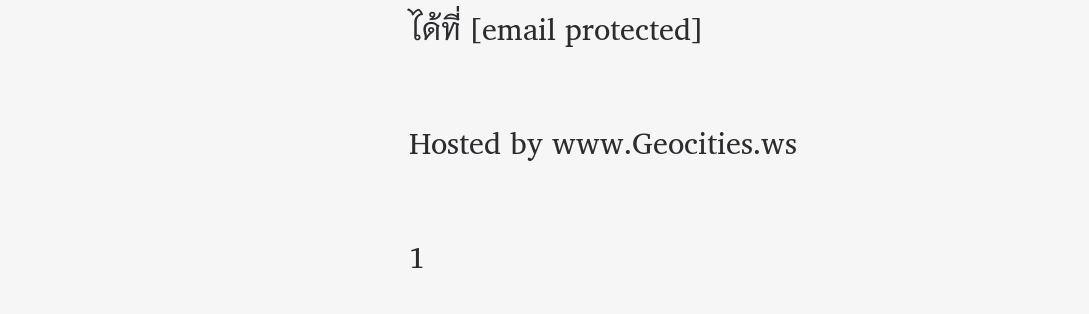ได้ที่ [email protected]

Hosted by www.Geocities.ws

1